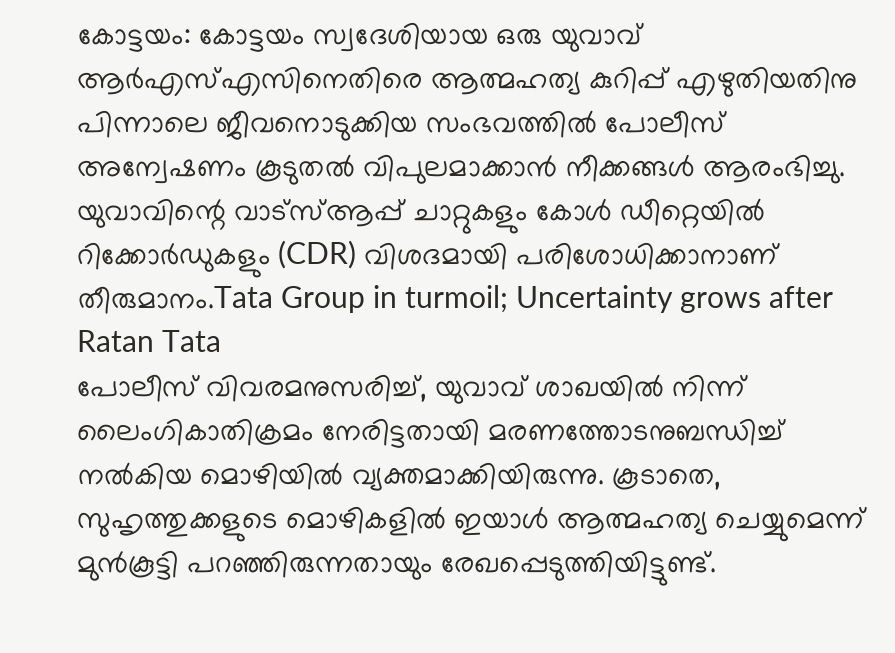കോട്ടയം: കോട്ടയം സ്വദേശിയായ ഒരു യുവാവ് ആർഎസ്എസിനെതിരെ ആത്മഹത്യ കുറിപ്പ് എഴുതിയതിനു പിന്നാലെ ജീവനൊടുക്കിയ സംഭവത്തിൽ പോലീസ് അന്വേഷണം കൂടുതൽ വിപുലമാക്കാൻ നീക്കങ്ങൾ ആരംഭിച്ചു. യുവാവിന്റെ വാട്സ്ആപ്പ് ചാറ്റുകളും കോൾ ഡീറ്റെയിൽ റിക്കോർഡുകളും (CDR) വിശദമായി പരിശോധിക്കാനാണ് തീരുമാനം.Tata Group in turmoil; Uncertainty grows after Ratan Tata
പോലീസ് വിവരമനുസരിച്ച്, യുവാവ് ശാഖയിൽ നിന്ന് ലൈംഗികാതിക്രമം നേരിട്ടതായി മരണത്തോടനുബന്ധിച്ച് നൽകിയ മൊഴിയിൽ വ്യക്തമാക്കിയിരുന്നു. കൂടാതെ, സുഹൃത്തുക്കളുടെ മൊഴികളിൽ ഇയാൾ ആത്മഹത്യ ചെയ്യുമെന്ന് മുൻകൂട്ടി പറഞ്ഞിരുന്നതായും രേഖപ്പെടുത്തിയിട്ടുണ്ട്.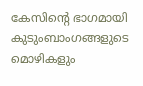കേസിന്റെ ഭാഗമായി കുടുംബാംഗങ്ങളുടെ മൊഴികളും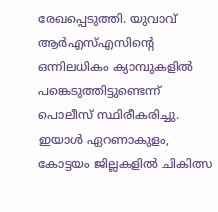രേഖപ്പെടുത്തി. യുവാവ് ആർഎസ്എസിന്റെ ഒന്നിലധികം ക്യാമ്പുകളിൽ പങ്കെടുത്തിട്ടുണ്ടെന്ന് പൊലീസ് സ്ഥിരീകരിച്ചു. ഇയാൾ ഏറണാകുളം, കോട്ടയം ജില്ലകളിൽ ചികിത്സ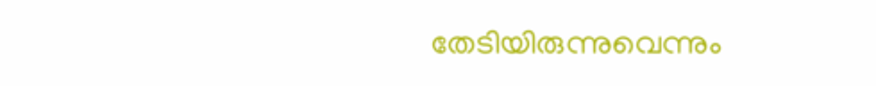തേടിയിരുന്നുവെന്നും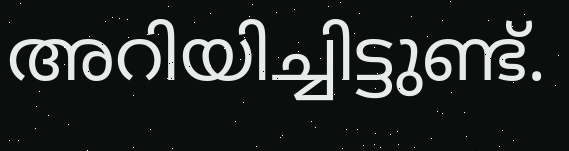അറിയിച്ചിട്ടുണ്ട്.